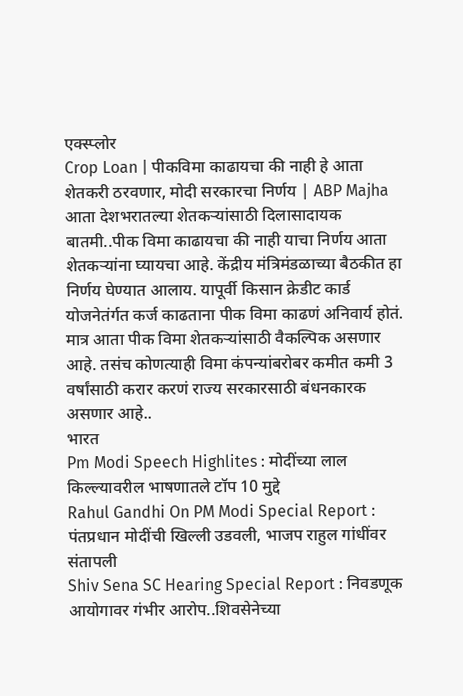एक्स्प्लोर
Crop Loan | पीकविमा काढायचा की नाही हे आता शेतकरी ठरवणार, मोदी सरकारचा निर्णय | ABP Majha
आता देशभरातल्या शेतकऱ्यांसाठी दिलासादायक बातमी..पीक विमा काढायचा की नाही याचा निर्णय आता शेतकऱ्यांना घ्यायचा आहे. केंद्रीय मंत्रिमंडळाच्या बैठकीत हा निर्णय घेण्यात आलाय. यापूर्वी किसान क्रेडीट कार्ड योजनेतंर्गत कर्ज काढताना पीक विमा काढणं अनिवार्य होतं. मात्र आता पीक विमा शेतकऱ्यांसाठी वैकल्पिक असणार आहे. तसंच कोणत्याही विमा कंपन्यांबरोबर कमीत कमी 3 वर्षांसाठी करार करणं राज्य सरकारसाठी बंधनकारक असणार आहे..
भारत
Pm Modi Speech Highlites : मोदींच्या लाल किल्ल्यावरील भाषणातले टॉप 10 मुद्दे
Rahul Gandhi On PM Modi Special Report : पंतप्रधान मोदींची खिल्ली उडवली, भाजप राहुल गांधींवर संतापली
Shiv Sena SC Hearing Special Report : निवडणूक आयोगावर गंभीर आरोप..शिवसेनेच्या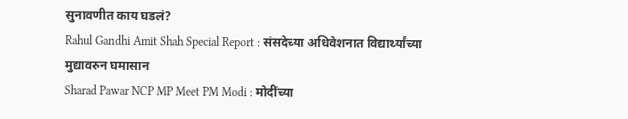सुनावणीत काय घडलं?
Rahul Gandhi Amit Shah Special Report : संसदेच्या अधिवेशनात विद्यार्थ्यांच्या मुद्यावरुन घमासान
Sharad Pawar NCP MP Meet PM Modi : मोदींच्या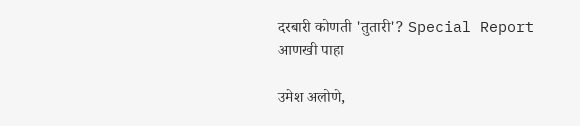दरबारी कोणती 'तुतारी'? Special Report
आणखी पाहा

उमेश अलोणे,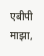एबीपी माझा,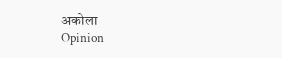अकोला
Opinion